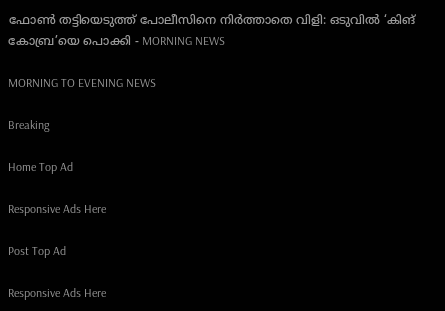ഫോൺ തട്ടിയെടുത്ത് പോലീസിനെ നിർത്താതെ വിളി: ഒടുവിൽ ‘കിങ് കോബ്ര’യെ പൊക്കി - MORNING NEWS

MORNING TO EVENING NEWS

Breaking

Home Top Ad

Responsive Ads Here

Post Top Ad

Responsive Ads Here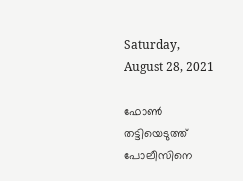Saturday, August 28, 2021

ഫോൺ തട്ടിയെടുത്ത് പോലീസിനെ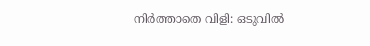നിർത്താതെ വിളി: ഒടുവിൽ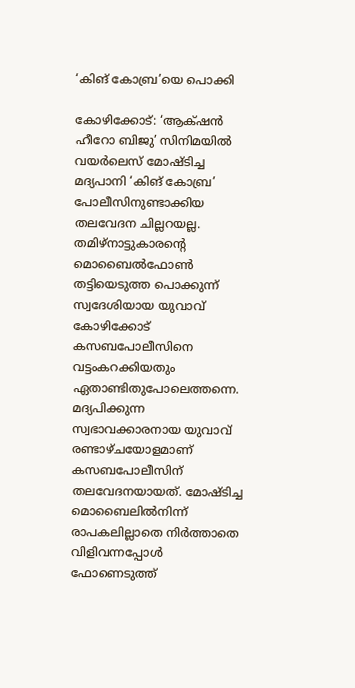‘കിങ് കോബ്ര’യെ പൊക്കി

കോഴിക്കോട്: ‘ആക്‌ഷൻ ഹീറോ ബിജു’ സിനിമയിൽ വയർലെസ് മോഷ്ടിച്ച മദ്യപാനി ‘കിങ് കോബ്ര’ പോലീസിനുണ്ടാക്കിയ തലവേദന ചില്ലറയല്ല. തമിഴ്നാട്ടുകാരന്റെ മൊബൈൽഫോൺ തട്ടിയെടുത്ത പൊക്കുന്ന് സ്വദേശിയായ യുവാവ് കോഴിക്കോട് കസബപോലീസിനെ വട്ടംകറക്കിയതും ഏതാണ്ടിതുപോലെത്തന്നെ. മദ്യപിക്കുന്ന സ്വഭാവക്കാരനായ യുവാവ് രണ്ടാഴ്ചയോളമാണ് കസബപോലീസിന് തലവേദനയായത്. മോഷ്ടിച്ച മൊബൈലിൽനിന്ന് രാപകലില്ലാതെ നിർത്താതെ വിളിവന്നപ്പോൾ ഫോണെടുത്ത്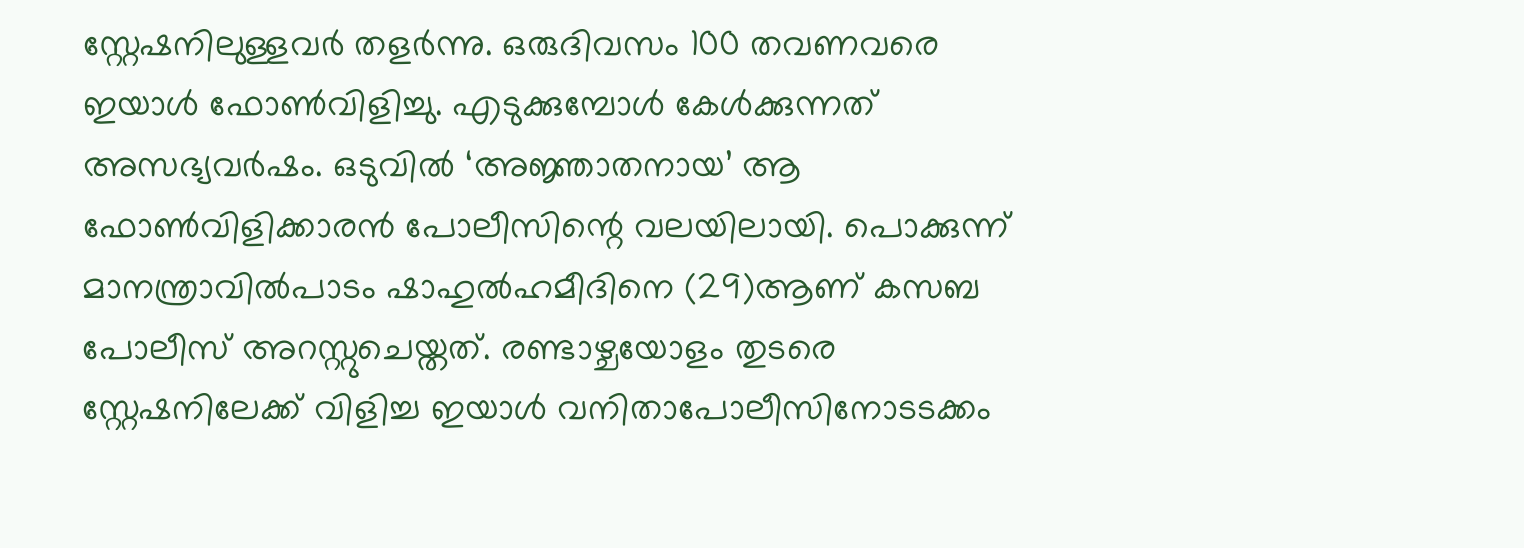സ്റ്റേഷനിലുള്ളവർ തളർന്നു. ഒരുദിവസം 100 തവണവരെ ഇയാൾ ഫോൺവിളിച്ചു. എടുക്കുമ്പോൾ കേൾക്കുന്നത് അസഭ്യവർഷം. ഒടുവിൽ ‘അജ്ഞാതനായ’ ആ ഫോൺവിളിക്കാരൻ പോലീസിന്റെ വലയിലായി. പൊക്കുന്ന് മാനന്ത്രാവിൽപാടം ഷാഹുൽഹമീദിനെ (29)ആണ് കസബ പോലീസ് അറസ്റ്റുചെയ്തത്. രണ്ടാഴ്ചയോളം തുടരെ സ്റ്റേഷനിലേക്ക് വിളിച്ച ഇയാൾ വനിതാപോലീസിനോടടക്കം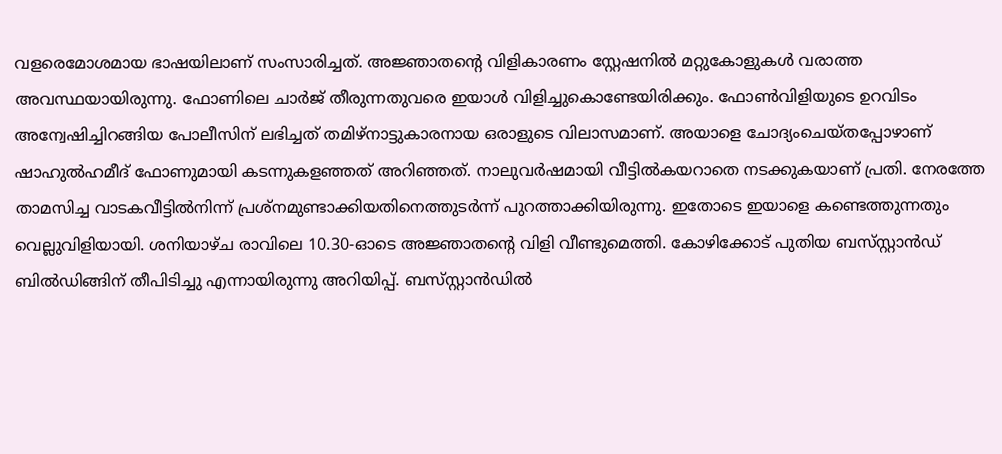വളരെമോശമായ ഭാഷയിലാണ് സംസാരിച്ചത്. അജ്ഞാതന്റെ വിളികാരണം സ്റ്റേഷനിൽ മറ്റുകോളുകൾ വരാത്ത അവസ്ഥയായിരുന്നു. ഫോണിലെ ചാർജ് തീരുന്നതുവരെ ഇയാൾ വിളിച്ചുകൊണ്ടേയിരിക്കും. ഫോൺവിളിയുടെ ഉറവിടം അന്വേഷിച്ചിറങ്ങിയ പോലീസിന് ലഭിച്ചത് തമിഴ്നാട്ടുകാരനായ ഒരാളുടെ വിലാസമാണ്. അയാളെ ചോദ്യംചെയ്തപ്പോഴാണ് ഷാഹുൽഹമീദ് ഫോണുമായി കടന്നുകളഞ്ഞത് അറിഞ്ഞത്. നാലുവർഷമായി വീട്ടിൽകയറാതെ നടക്കുകയാണ് പ്രതി. നേരത്തേ താമസിച്ച വാടകവീട്ടിൽനിന്ന്‌ പ്രശ്നമുണ്ടാക്കിയതിനെത്തുടർന്ന് പുറത്താക്കിയിരുന്നു. ഇതോടെ ഇയാളെ കണ്ടെത്തുന്നതും വെല്ലുവിളിയായി. ശനിയാഴ്ച രാവിലെ 10.30-ഓടെ അജ്ഞാതന്റെ വിളി വീണ്ടുമെത്തി. കോഴിക്കോട് പുതിയ ബസ്‌സ്റ്റാൻഡ് ബിൽഡിങ്ങിന് തീപിടിച്ചു എന്നായിരുന്നു അറിയിപ്പ്. ബസ്‌സ്റ്റാൻഡിൽ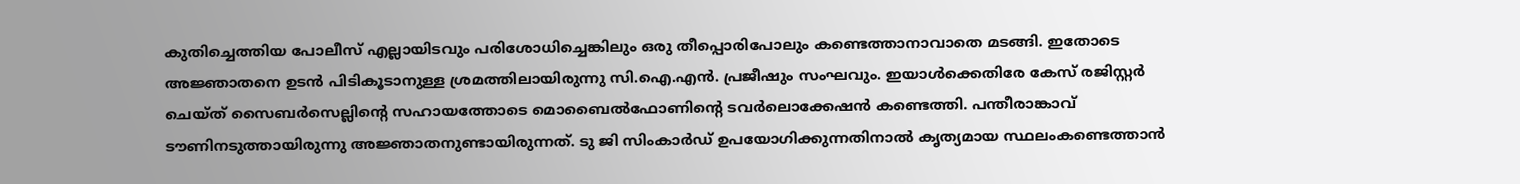കുതിച്ചെത്തിയ പോലീസ് എല്ലായിടവും പരിശോധിച്ചെങ്കിലും ഒരു തീപ്പൊരിപോലും കണ്ടെത്താനാവാതെ മടങ്ങി. ഇതോടെ അജ്ഞാതനെ ഉടൻ പിടികൂടാനുള്ള ശ്രമത്തിലായിരുന്നു സി.ഐ.എൻ. പ്രജീഷും സംഘവും. ഇയാൾക്കെതിരേ കേസ് രജിസ്റ്റർ ചെയ്ത് സൈബർസെല്ലിന്റെ സഹായത്തോടെ മൊബൈൽഫോണിന്റെ ടവർലൊക്കേഷൻ കണ്ടെത്തി. പന്തീരാങ്കാവ് ടൗണിനടുത്തായിരുന്നു അജ്ഞാതനുണ്ടായിരുന്നത്. ടു ജി സിംകാർഡ് ഉപയോഗിക്കുന്നതിനാൽ കൃത്യമായ സ്ഥലംകണ്ടെത്താൻ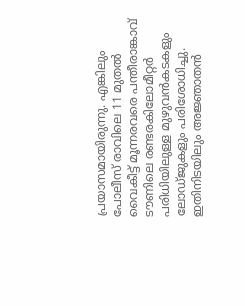പ്രയാസമായിരുന്നു. എങ്കിലും പോലീസ് രാവിലെ 11 മുതൽ വൈകീട്ട് മൂന്നരവരെ പന്തീരാങ്കാവ് ടൗണിലെ രണ്ടരകിലോമീറ്റർ പരിധിയിലുള്ള മുഴുവൻകടകളും ലോഡ്ജുകളും പരിശോധിച്ചു. ഇതിനിടയിലും അജ്ഞാതൻ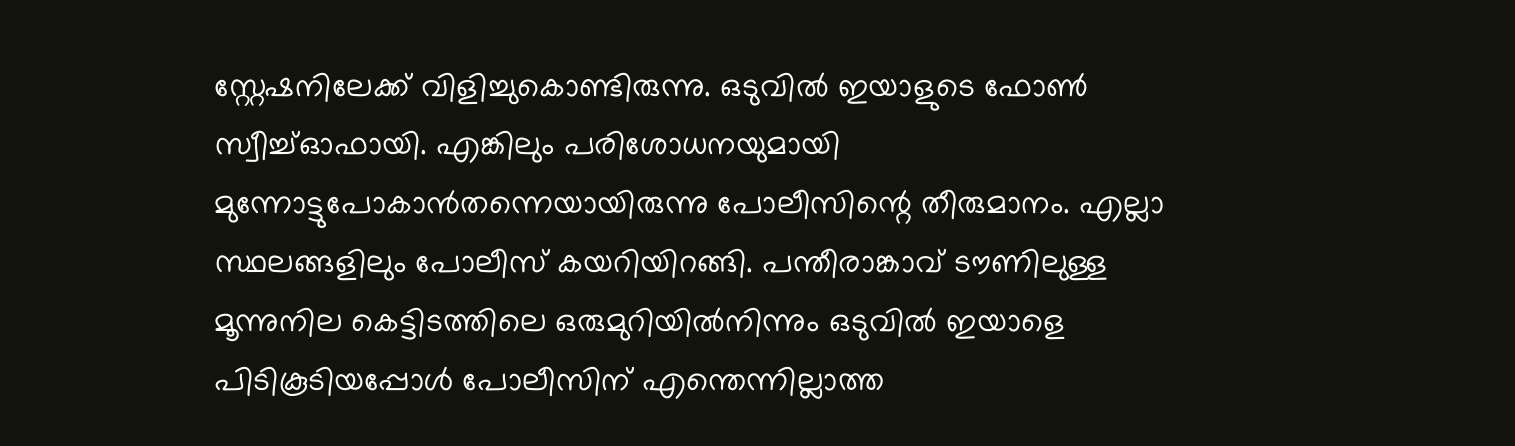സ്റ്റേഷനിലേക്ക് വിളിച്ചുകൊണ്ടിരുന്നു. ഒടുവിൽ ഇയാളുടെ ഫോൺ സ്വീച്ച്ഓഫായി. എങ്കിലും പരിശോധനയുമായി മുന്നോട്ടുപോകാൻതന്നെയായിരുന്നു പോലീസിന്റെ തീരുമാനം. എല്ലാ സ്ഥലങ്ങളിലും പോലീസ് കയറിയിറങ്ങി. പന്തീരാങ്കാവ് ടൗണിലുള്ള മൂന്നുനില കെട്ടിടത്തിലെ ഒരുമുറിയിൽനിന്നും ഒടുവിൽ ഇയാളെ പിടികൂടിയപ്പോൾ പോലീസിന് എന്തെന്നില്ലാത്ത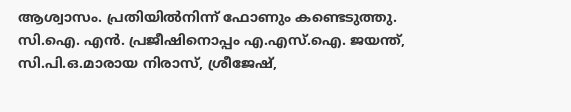ആശ്വാസം. പ്രതിയിൽനിന്ന് ഫോണും കണ്ടെടുത്തു. സി.ഐ. എൻ. പ്രജീഷിനൊപ്പം എ.എസ്.ഐ. ജയന്ത്, സി.പി.ഒ.മാരായ നിരാസ്, ശ്രീജേഷ്,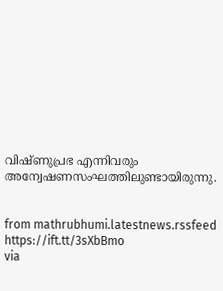വിഷ്ണുപ്രഭ എന്നിവരും അന്വേഷണസംഘത്തിലുണ്ടായിരുന്നു.


from mathrubhumi.latestnews.rssfeed https://ift.tt/3sXbBmo
via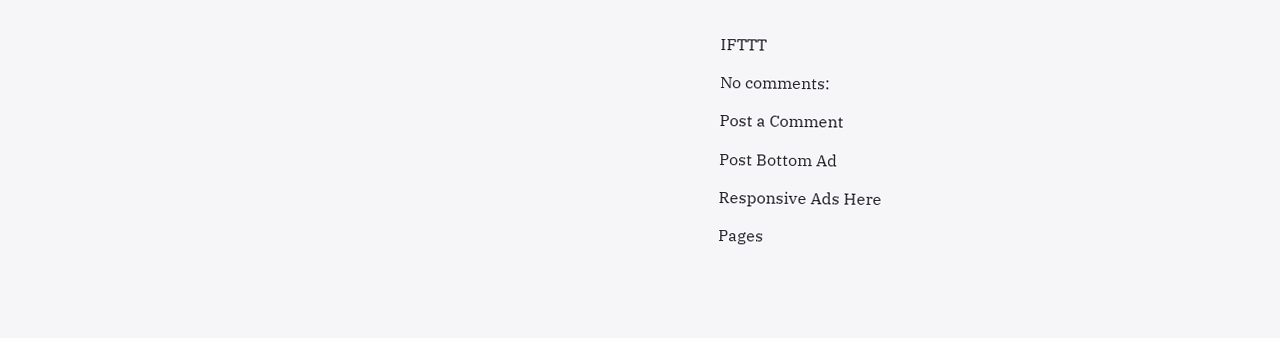IFTTT

No comments:

Post a Comment

Post Bottom Ad

Responsive Ads Here

Pages